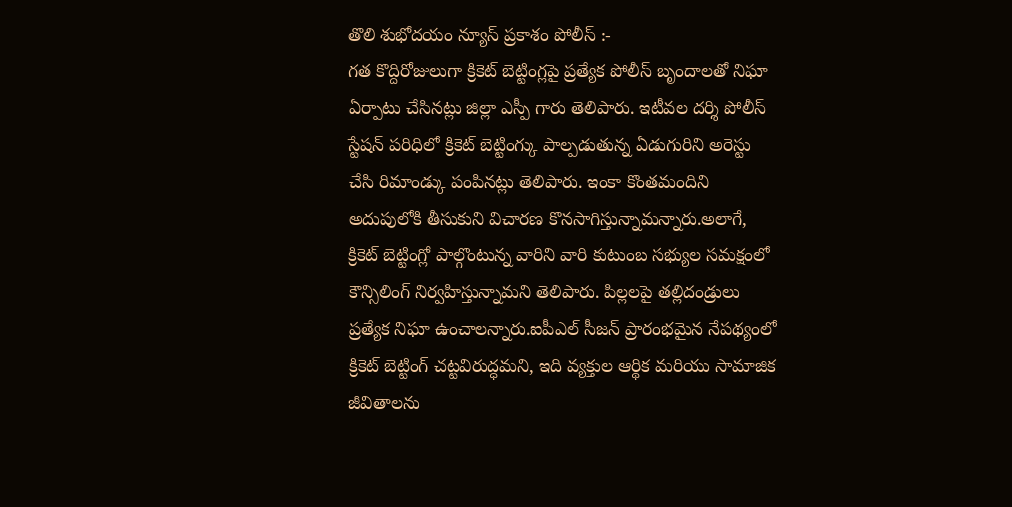తొలి శుభోదయం న్యూస్ ప్రకాశం పోలీస్ :-
గత కొద్దిరోజులుగా క్రికెట్ బెట్టింగ్లపై ప్రత్యేక పోలీస్ బృందాలతో నిఘా ఏర్పాటు చేసినట్లు జిల్లా ఎస్పీ గారు తెలిపారు. ఇటీవల దర్శి పోలీస్ స్టేషన్ పరిధిలో క్రికెట్ బెట్టింగ్కు పాల్పడుతున్న ఏడుగురిని అరెస్టు చేసి రిమాండ్కు పంపినట్లు తెలిపారు. ఇంకా కొంతమందిని అదుపులోకి తీసుకుని విచారణ కొనసాగిస్తున్నామన్నారు.అలాగే, క్రికెట్ బెట్టింగ్లో పాల్గొంటున్న వారిని వారి కుటుంబ సభ్యుల సమక్షంలో కౌన్సిలింగ్ నిర్వహిస్తున్నామని తెలిపారు. పిల్లలపై తల్లిదండ్రులు ప్రత్యేక నిఘా ఉంచాలన్నారు.ఐపీఎల్ సీజన్ ప్రారంభమైన నేపథ్యంలో క్రికెట్ బెట్టింగ్ చట్టవిరుద్ధమని, ఇది వ్యక్తుల ఆర్థిక మరియు సామాజిక జీవితాలను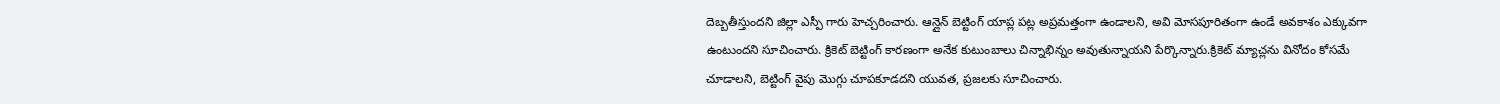దెబ్బతీస్తుందని జిల్లా ఎస్పీ గారు హెచ్చరించారు. ఆన్లైన్ బెట్టింగ్ యాప్ల పట్ల అప్రమత్తంగా ఉండాలని, అవి మోసపూరితంగా ఉండే అవకాశం ఎక్కువగా ఉంటుందని సూచించారు. క్రికెట్ బెట్టింగ్ కారణంగా అనేక కుటుంబాలు చిన్నాభిన్నం అవుతున్నాయని పేర్కొన్నారు.క్రికెట్ మ్యాచ్లను వినోదం కోసమే చూడాలని, బెట్టింగ్ వైపు మొగ్గు చూపకూడదని యువత, ప్రజలకు సూచించారు.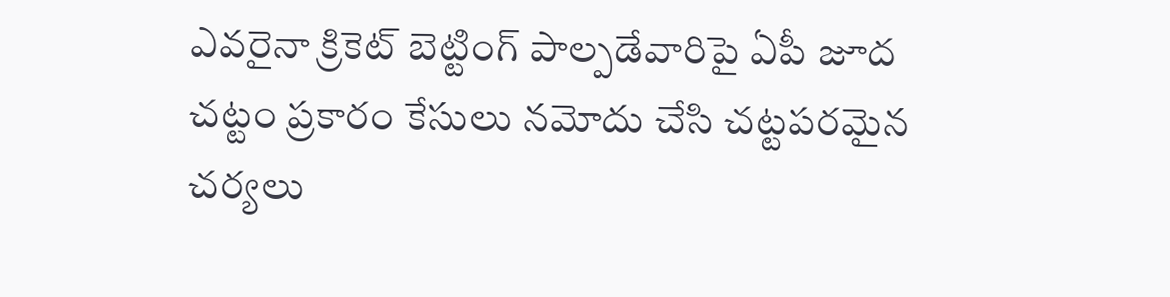ఎవరైనా క్రికెట్ బెట్టింగ్ పాల్పడేవారిపై ఏపీ జూద చట్టం ప్రకారం కేసులు నమోదు చేసి చట్టపరమైన చర్యలు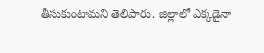తీసుకుంటామని తెలిపారు. జిల్లాలో ఎక్కడైనా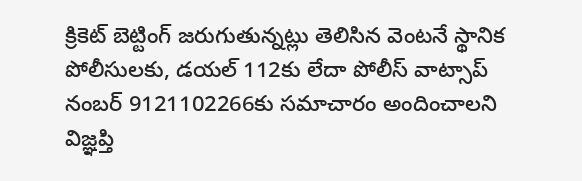క్రికెట్ బెట్టింగ్ జరుగుతున్నట్లు తెలిసిన వెంటనే స్థానిక పోలీసులకు, డయల్ 112కు లేదా పోలీస్ వాట్సాప్ నంబర్ 9121102266కు సమాచారం అందించాలని విజ్ఞప్తి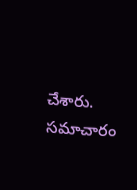చేశారు. సమాచారం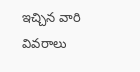ఇచ్చిన వారి వివరాలు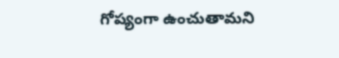గోప్యంగా ఉంచుతామని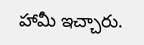హామీ ఇచ్చారు.